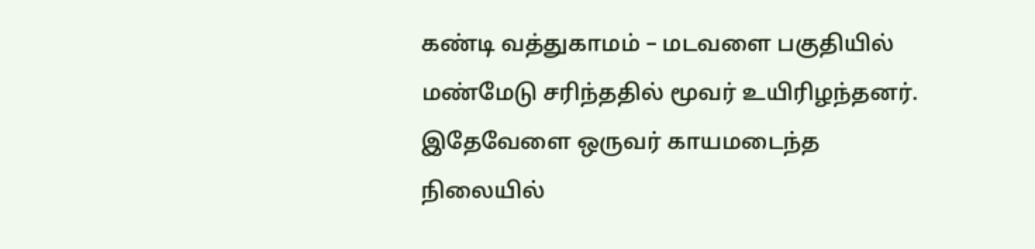கண்டி வத்துகாமம் – மடவளை பகுதியில் மண்மேடு சரிந்ததில் மூவர் உயிரிழந்தனர்.
இதேவேளை ஒருவர் காயமடைந்த நிலையில்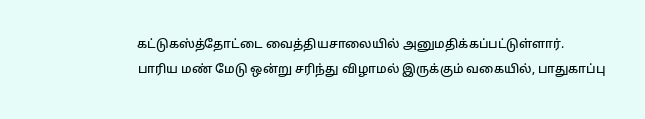கட்டுகஸ்த்தோட்டை வைத்தியசாலையில் அனுமதிக்கப்பட்டுள்ளார்.
பாரிய மண் மேடு ஒன்று சரிந்து விழாமல் இருக்கும் வகையில், பாதுகாப்பு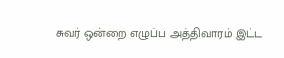சுவர் ஒன்றை எழுப்ப அத்திவாரம் இட்ட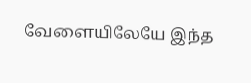வேளையிலேயே இந்த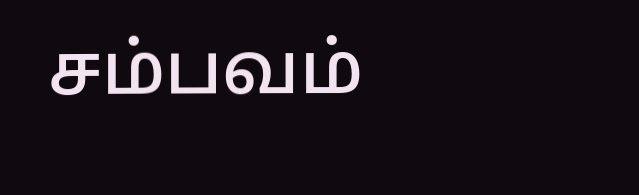சம்பவம்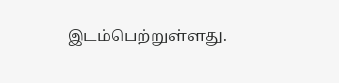இடம்பெற்றுள்ளது.